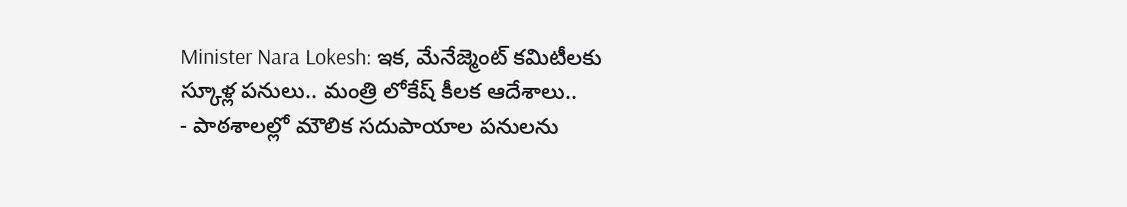Minister Nara Lokesh: ఇక, మేనేజ్మెంట్ కమిటీలకు స్కూళ్ల పనులు.. మంత్రి లోకేష్ కీలక ఆదేశాలు..
- పాఠశాలల్లో మౌలిక సదుపాయాల పనులను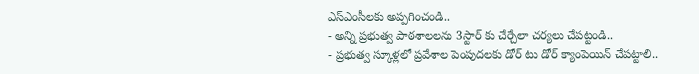ఎస్ఎంసీలకు అప్పగించండి..
- అన్ని ప్రభుత్వ పాఠశాలలను 3స్టార్ కు చేర్చేలా చర్యలు చేపట్టండి..
- ప్రభుత్వ స్కూళ్లలో ప్రవేశాల పెంపుదలకు డోర్ టు డోర్ క్యాంపెయిన్ చేపట్టాలి..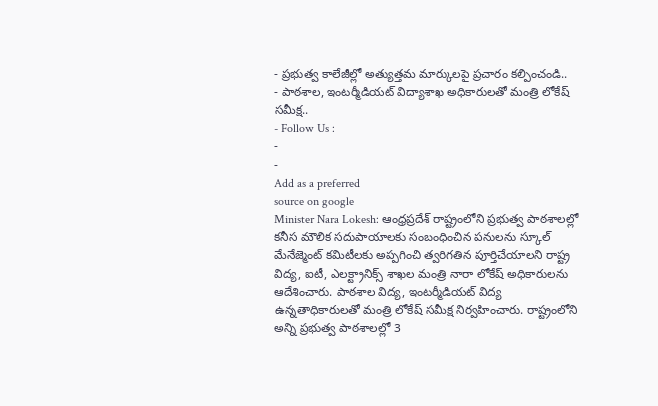- ప్రభుత్వ కాలేజీల్లో అత్యుత్తమ మార్కులపై ప్రచారం కల్పించండి..
- పాఠశాల, ఇంటర్మీడియట్ విద్యాశాఖ అధికారులతో మంత్రి లోకేష్ సమీక్ష..
- Follow Us :
-
-
Add as a preferred
source on google
Minister Nara Lokesh: ఆంధ్రప్రదేశ్ రాష్ట్రంలోని ప్రభుత్వ పాఠశాలల్లో కనీస మౌలిక సదుపాయాలకు సంబంధించిన పనులను స్కూల్ మేనేజ్మెంట్ కమిటీలకు అప్పగించి త్వరిగతిన పూర్తిచేయాలని రాష్ట్ర విద్య, ఐటీ, ఎలక్ట్రానిక్స్ శాఖల మంత్రి నారా లోకేష్ అధికారులను ఆదేశించారు. పాఠశాల విద్య, ఇంటర్మీడియట్ విద్య ఉన్నతాధికారులతో మంత్రి లోకేష్ సమీక్ష నిర్వహించారు. రాష్ట్రంలోని అన్ని ప్రభుత్వ పాఠశాలల్లో 3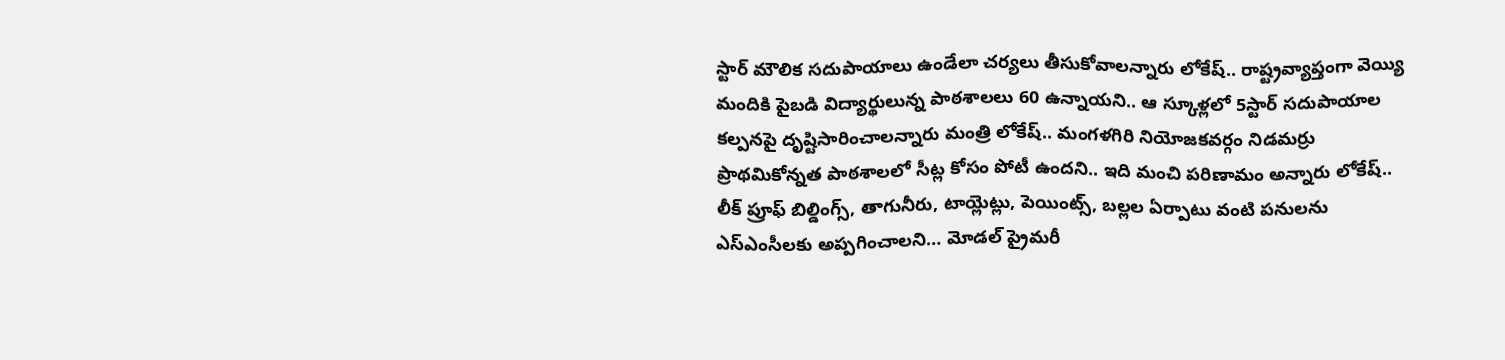స్టార్ మౌలిక సదుపాయాలు ఉండేలా చర్యలు తీసుకోవాలన్నారు లోకేష్.. రాష్ట్రవ్యాప్తంగా వెయ్యి మందికి పైబడి విద్యార్థులున్న పాఠశాలలు 60 ఉన్నాయని.. ఆ స్కూళ్లలో 5స్టార్ సదుపాయాల కల్పనపై దృష్టిసారించాలన్నారు మంత్రి లోకేష్.. మంగళగిరి నియోజకవర్గం నిడమర్రు ప్రాథమికోన్నత పాఠశాలలో సీట్ల కోసం పోటీ ఉందని.. ఇది మంచి పరిణామం అన్నారు లోకేష్.. లీక్ ప్రూఫ్ బిల్డింగ్స్, తాగునీరు, టాయ్లెట్లు, పెయింట్స్, బల్లల ఏర్పాటు వంటి పనులను ఎస్ఎంసీలకు అప్పగించాలని… మోడల్ ప్రైమరీ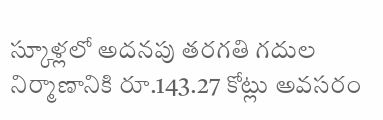స్కూళ్లలో అదనపు తరగతి గదుల నిర్మాణానికి రూ.143.27 కోట్లు అవసరం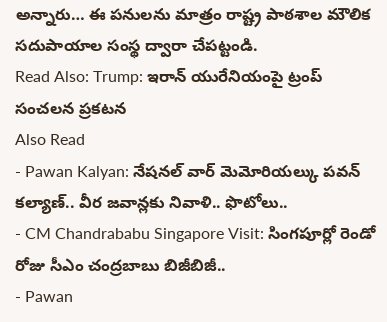అన్నారు… ఈ పనులను మాత్రం రాష్ట్ర పాఠశాల మౌలిక సదుపాయాల సంస్థ ద్వారా చేపట్టండి.
Read Also: Trump: ఇరాన్ యురేనియంపై ట్రంప్ సంచలన ప్రకటన
Also Read
- Pawan Kalyan: నేషనల్ వార్ మెమోరియల్కు పవన్ కల్యాణ్.. వీర జవాన్లకు నివాళి.. ఫొటోలు..
- CM Chandrababu Singapore Visit: సింగపూర్లో రెండో రోజు సీఎం చంద్రబాబు బిజీబిజీ..
- Pawan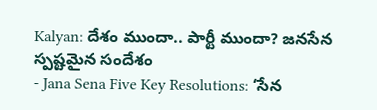Kalyan: దేశం ముందా.. పార్టీ ముందా? జనసేన స్పష్టమైన సందేశం
- Jana Sena Five Key Resolutions: ‘సేన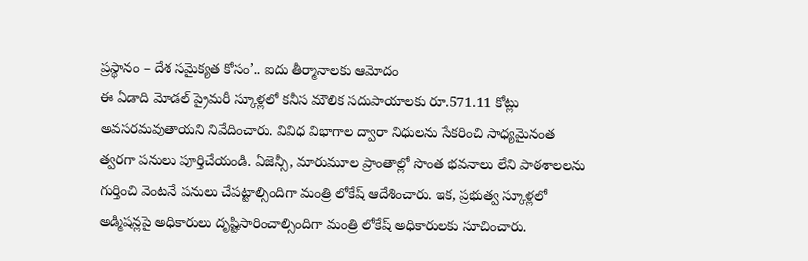ప్రస్థానం – దేశ సమైక్యత కోసం’.. ఐదు తీర్మానాలకు ఆమోదం
ఈ ఏడాది మోడల్ ప్రైమరీ స్కూళ్లలో కనీస మౌలిక సదుపాయాలకు రూ.571.11 కోట్లు అవసరమవుతాయని నివేదించారు. వివిధ విభాగాల ద్వారా నిధులను సేకరించి సాధ్యమైనంత త్వరగా పనులు పూర్తిచేయండి. ఏజెన్సీ, మారుమూల ప్రాంతాల్లో సొంత భవనాలు లేని పాఠశాలలను గుర్తించి వెంటనే పనులు చేపట్టాల్సిందిగా మంత్రి లోకేష్ ఆదేశించారు. ఇక, ప్రభుత్వ స్కూళ్లలో అడ్మిషన్లపై అధికారులు దృష్టిసారించాల్సిందిగా మంత్రి లోకేష్ అధికారులకు సూచించారు.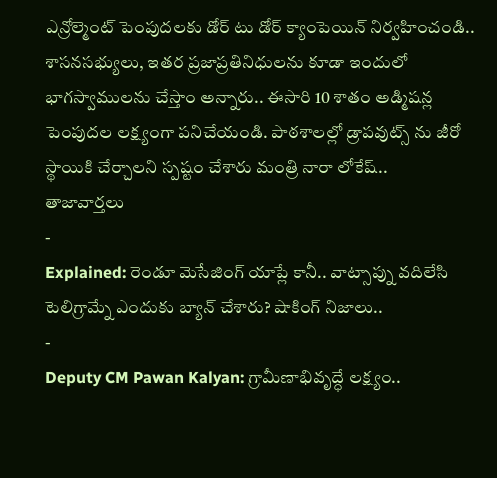ఎన్రోల్మెంట్ పెంపుదలకు డోర్ టు డోర్ క్యాంపెయిన్ నిర్వహించండి.. శాసనసభ్యులు, ఇతర ప్రజాప్రతినిధులను కూడా ఇందులో భాగస్వాములను చేస్తాం అన్నారు.. ఈసారి 10 శాతం అడ్మిషన్ల పెంపుదల లక్ష్యంగా పనిచేయండి. పాఠశాలల్లో డ్రాపవుట్స్ ను జీరో స్థాయికి చేర్చాలని స్పష్టం చేశారు మంత్రి నారా లోకేష్..
తాజావార్తలు
-
Explained: రెండూ మెసేజింగ్ యాప్లే కానీ.. వాట్సాప్ను వదిలేసి టెలిగ్రామ్నే ఎందుకు బ్యాన్ చేశారు? షాకింగ్ నిజాలు..
-
Deputy CM Pawan Kalyan: గ్రామీణాభివృద్ధే లక్ష్యం..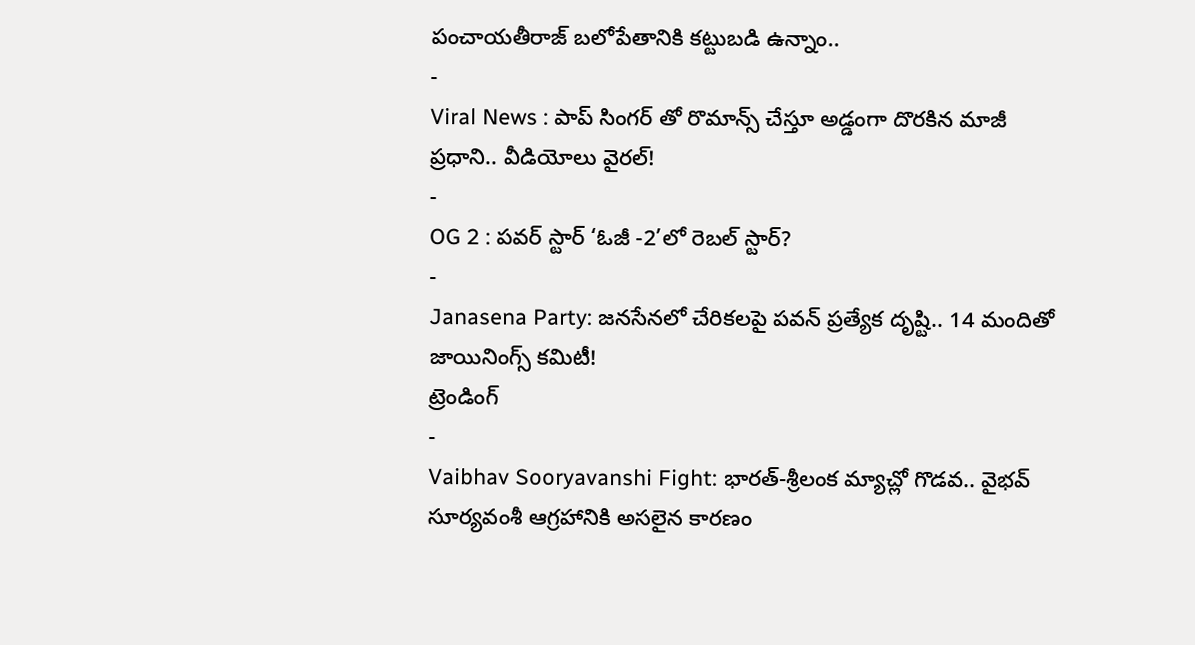పంచాయతీరాజ్ బలోపేతానికి కట్టుబడి ఉన్నాం..
-
Viral News : పాప్ సింగర్ తో రొమాన్స్ చేస్తూ అడ్డంగా దొరకిన మాజీ ప్రధాని.. వీడియోలు వైరల్!
-
OG 2 : పవర్ స్టార్ ‘ఓజీ -2’లో రెబల్ స్టార్?
-
Janasena Party: జనసేనలో చేరికలపై పవన్ ప్రత్యేక దృష్టి.. 14 మందితో జాయినింగ్స్ కమిటీ!
ట్రెండింగ్
-
Vaibhav Sooryavanshi Fight: భారత్-శ్రీలంక మ్యాచ్లో గొడవ.. వైభవ్ సూర్యవంశీ ఆగ్రహానికి అసలైన కారణం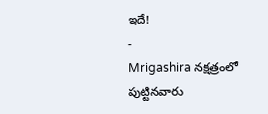ఇదే!
-
Mrigashira నక్షత్రంలో పుట్టినవారు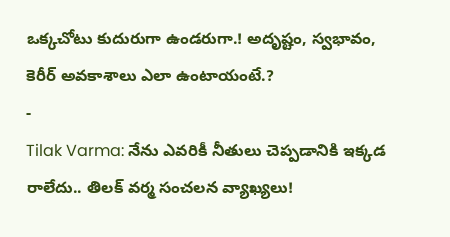ఒక్కచోటు కుదురుగా ఉండరుగా.! అదృష్టం, స్వభావం, కెరీర్ అవకాశాలు ఎలా ఉంటాయంటే.?
-
Tilak Varma: నేను ఎవరికీ నీతులు చెప్పడానికి ఇక్కడ రాలేదు.. తిలక్ వర్మ సంచలన వ్యాఖ్యలు!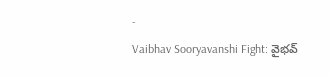-
Vaibhav Sooryavanshi Fight: వైభవ్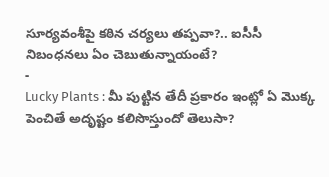సూర్యవంశీపై కఠిన చర్యలు తప్పవా?.. ఐసీసీ నిబంధనలు ఏం చెబుతున్నాయంటే?
-
Lucky Plants : మీ పుట్టిన తేదీ ప్రకారం ఇంట్లో ఏ మొక్క పెంచితే అదృష్టం కలిసొస్తుందో తెలుసా?